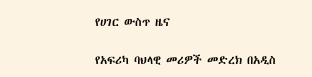የሀገር ውስጥ ዜና

የአፍሪካ ባህላዊ መሪዎች መድረክ በአዲስ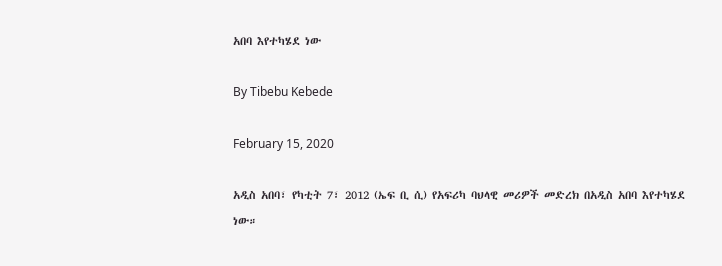አበባ እየተካሄደ ነው

By Tibebu Kebede

February 15, 2020

አዲስ አበባ፣ የካቲት 7፣ 2012 (ኤፍ ቢ ሲ) የአፍሪካ ባህላዊ መሪዎች መድረክ በአዲስ አበባ እየተካሄደ ነው።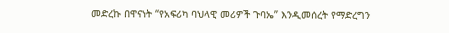መድረኩ በዋናነት “የአፍሪካ ባህላዊ መሪዎች ጉባኤ” እንዲመሰረት የማድረግን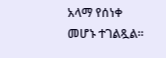አላማ የሰነቀ መሆኑ ተገልጿል።